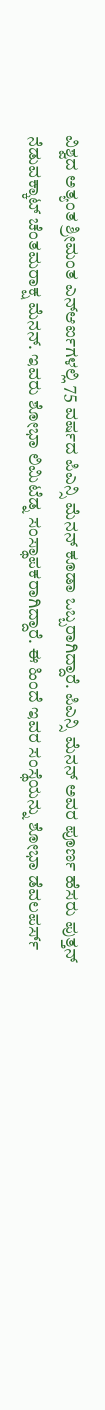ವಿಶ್ವದ ಅತ್ಯಂತ ಶ್ರೀಮಂತ ಎನ್ಆರ್ಐಗಳಲ್ಲಿ 75 ವರ್ಷದ ಪಿಎನ್ಸಿ ಮೆನನ್ ಕೂಡಾ ಒಬ್ಬರಾಗಿದ್ದಾರೆ. ಪಿಎನ್ಸಿ ಮೆನನ್ ಅವರ ಪೂರ್ಣ ಹೆಸರು ಪುತ್ತನ್ ನೆಡುವಕ್ಕಾಟ್ ಚೆಂತಮರಾಕ್ಷ ಮೆನನ್. ಇವರು ಶೋಭಾ ಲಿಮಿಟೆಡ್ನ ಸಂಸ್ಥಾಪಕರಾಗಿದ್ದಾರೆ. ಈ ಹಿಂದೆ ಇವರ ಸಂಸ್ಥೆಯನ್ನು ಶೋಭಾ ಡೆವಲಪರ್ಸ್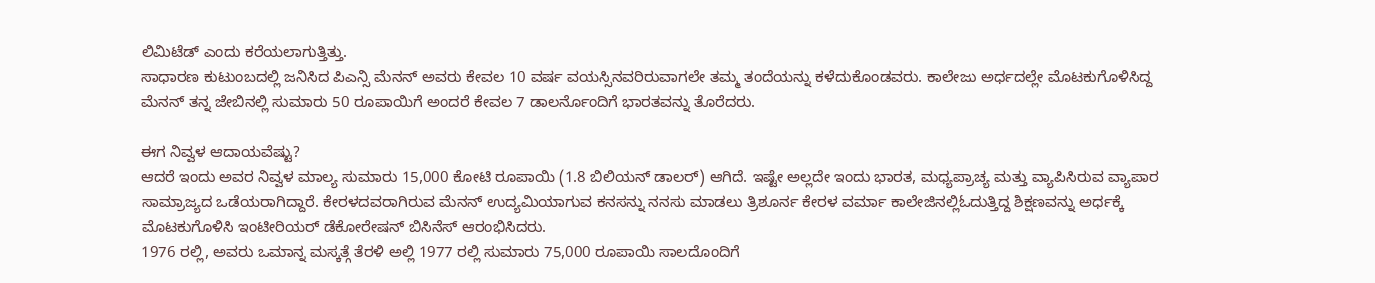ಲಿಮಿಟೆಡ್ ಎಂದು ಕರೆಯಲಾಗುತ್ತಿತ್ತು.
ಸಾಧಾರಣ ಕುಟುಂಬದಲ್ಲಿ ಜನಿಸಿದ ಪಿಎನ್ಸಿ ಮೆನನ್ ಅವರು ಕೇವಲ 10 ವರ್ಷ ವಯಸ್ಸಿನವರಿರುವಾಗಲೇ ತಮ್ಮ ತಂದೆಯನ್ನು ಕಳೆದುಕೊಂಡವರು. ಕಾಲೇಜು ಅರ್ಧದಲ್ಲೇ ಮೊಟಕುಗೊಳಿಸಿದ್ದ ಮೆನನ್ ತನ್ನ ಜೇಬಿನಲ್ಲಿ ಸುಮಾರು 50 ರೂಪಾಯಿಗೆ ಅಂದರೆ ಕೇವಲ 7 ಡಾಲರ್ನೊಂದಿಗೆ ಭಾರತವನ್ನು ತೊರೆದರು.

ಈಗ ನಿವ್ವಳ ಆದಾಯವೆಷ್ಟು?
ಆದರೆ ಇಂದು ಅವರ ನಿವ್ವಳ ಮಾಲ್ಯ ಸುಮಾರು 15,000 ಕೋಟಿ ರೂಪಾಯಿ (1.8 ಬಿಲಿಯನ್ ಡಾಲರ್) ಆಗಿದೆ. ಇಷ್ಟೇ ಅಲ್ಲದೇ ಇಂದು ಭಾರತ, ಮಧ್ಯಪ್ರಾಚ್ಯ ಮತ್ತು ವ್ಯಾಪಿಸಿರುವ ವ್ಯಾಪಾರ ಸಾಮ್ರಾಜ್ಯದ ಒಡೆಯರಾಗಿದ್ದಾರೆ. ಕೇರಳದವರಾಗಿರುವ ಮೆನನ್ ಉದ್ಯಮಿಯಾಗುವ ಕನಸನ್ನು ನನಸು ಮಾಡಲು ತ್ರಿಶೂರ್ನ ಕೇರಳ ವರ್ಮಾ ಕಾಲೇಜಿನಲ್ಲಿಓದುತ್ತಿದ್ದ ಶಿಕ್ಷಣವನ್ನು ಅರ್ಧಕ್ಕೆ ಮೊಟಕುಗೊಳಿಸಿ ಇಂಟೀರಿಯರ್ ಡೆಕೋರೇಷನ್ ಬಿಸಿನೆಸ್ ಆರಂಭಿಸಿದರು.
1976 ರಲ್ಲಿ, ಅವರು ಒಮಾನ್ನ ಮಸ್ಕತ್ಗೆ ತೆರಳಿ ಅಲ್ಲಿ 1977 ರಲ್ಲಿ ಸುಮಾರು 75,000 ರೂಪಾಯಿ ಸಾಲದೊಂದಿಗೆ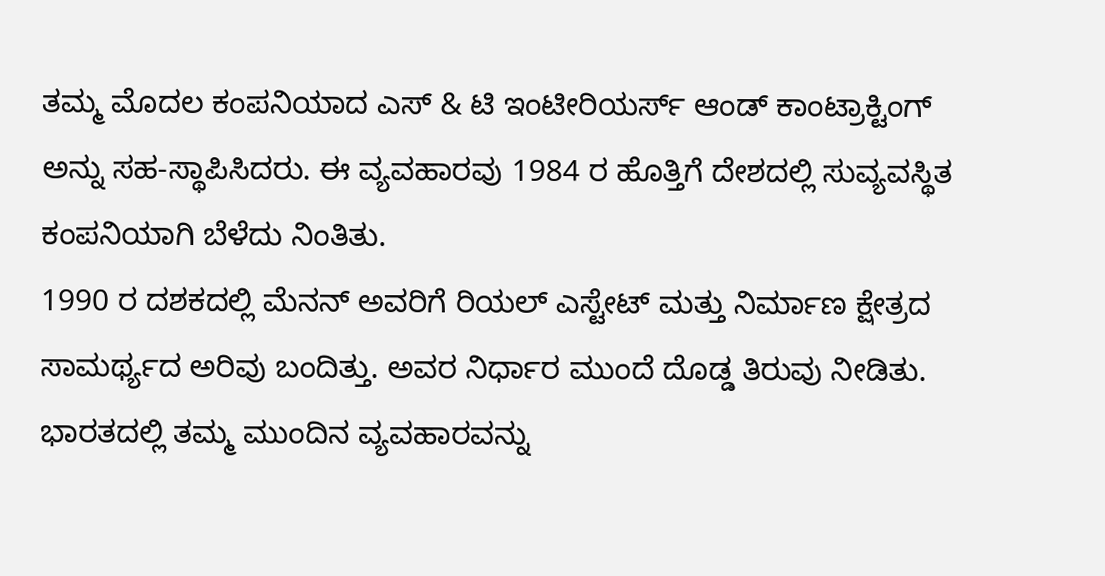ತಮ್ಮ ಮೊದಲ ಕಂಪನಿಯಾದ ಎಸ್ & ಟಿ ಇಂಟೀರಿಯರ್ಸ್ ಆಂಡ್ ಕಾಂಟ್ರಾಕ್ಟಿಂಗ್ ಅನ್ನು ಸಹ-ಸ್ಥಾಪಿಸಿದರು. ಈ ವ್ಯವಹಾರವು 1984 ರ ಹೊತ್ತಿಗೆ ದೇಶದಲ್ಲಿ ಸುವ್ಯವಸ್ಥಿತ ಕಂಪನಿಯಾಗಿ ಬೆಳೆದು ನಿಂತಿತು.
1990 ರ ದಶಕದಲ್ಲಿ ಮೆನನ್ ಅವರಿಗೆ ರಿಯಲ್ ಎಸ್ಟೇಟ್ ಮತ್ತು ನಿರ್ಮಾಣ ಕ್ಷೇತ್ರದ ಸಾಮರ್ಥ್ಯದ ಅರಿವು ಬಂದಿತ್ತು. ಅವರ ನಿರ್ಧಾರ ಮುಂದೆ ದೊಡ್ಡ ತಿರುವು ನೀಡಿತು. ಭಾರತದಲ್ಲಿ ತಮ್ಮ ಮುಂದಿನ ವ್ಯವಹಾರವನ್ನು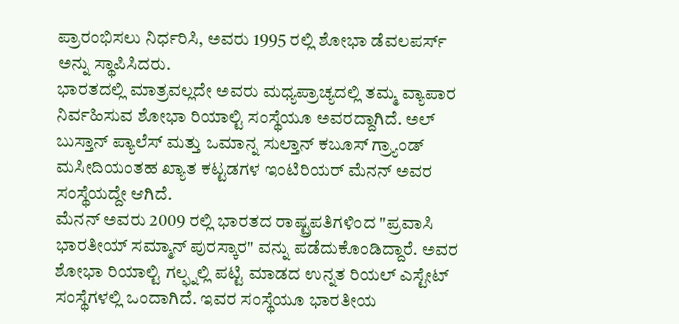ಪ್ರಾರಂಭಿಸಲು ನಿರ್ಧರಿಸಿ, ಅವರು 1995 ರಲ್ಲಿ ಶೋಭಾ ಡೆವಲಪರ್ಸ್ ಅನ್ನು ಸ್ಥಾಪಿಸಿದರು.
ಭಾರತದಲ್ಲಿ ಮಾತ್ರವಲ್ಲದೇ ಅವರು ಮಧ್ಯಪ್ರಾಚ್ಯದಲ್ಲಿ ತಮ್ಮ ವ್ಯಾಪಾರ ನಿರ್ವಹಿಸುವ ಶೋಭಾ ರಿಯಾಲ್ಟಿ ಸಂಸ್ಥೆಯೂ ಅವರದ್ದಾಗಿದೆ. ಅಲ್ ಬುಸ್ತಾನ್ ಪ್ಯಾಲೆಸ್ ಮತ್ತು ಒಮಾನ್ನ ಸುಲ್ತಾನ್ ಕಬೂಸ್ ಗ್ರ್ಯಾಂಡ್ ಮಸೀದಿಯಂತಹ ಖ್ಯಾತ ಕಟ್ಟಡಗಳ ಇಂಟಿರಿಯರ್ ಮೆನನ್ ಅವರ ಸಂಸ್ಥೆಯದ್ದೇ ಆಗಿದೆ.
ಮೆನನ್ ಅವರು 2009 ರಲ್ಲಿ ಭಾರತದ ರಾಷ್ಟ್ರಪತಿಗಳಿಂದ "ಪ್ರವಾಸಿ ಭಾರತೀಯ್ ಸಮ್ಮಾನ್ ಪುರಸ್ಕಾರ" ವನ್ನು ಪಡೆದುಕೊಂಡಿದ್ದಾರೆ. ಅವರ ಶೋಭಾ ರಿಯಾಲ್ಟಿ ಗಲ್ಫ್ನಲ್ಲಿ ಪಟ್ಟಿ ಮಾಡದ ಉನ್ನತ ರಿಯಲ್ ಎಸ್ಟೇಟ್ ಸಂಸ್ಥೆಗಳಲ್ಲಿ ಒಂದಾಗಿದೆ. ಇವರ ಸಂಸ್ಥೆಯೂ ಭಾರತೀಯ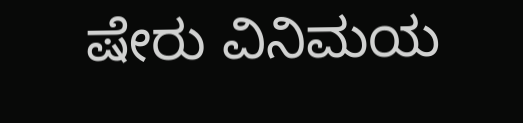ಷೇರು ವಿನಿಮಯ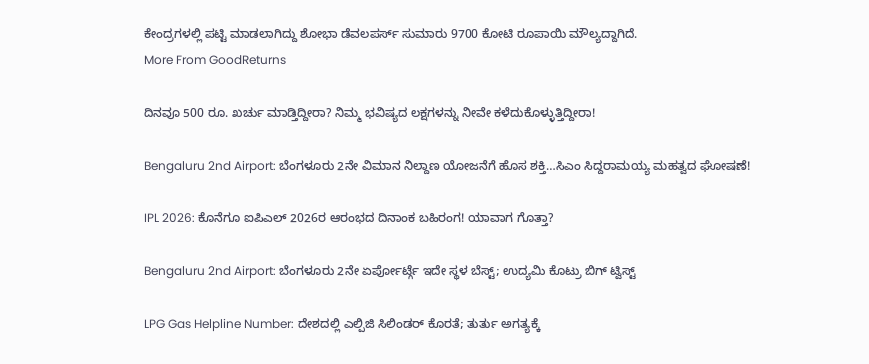ಕೇಂದ್ರಗಳಲ್ಲಿ ಪಟ್ಟಿ ಮಾಡಲಾಗಿದ್ದು ಶೋಭಾ ಡೆವಲಪರ್ಸ್ ಸುಮಾರು 9700 ಕೋಟಿ ರೂಪಾಯಿ ಮೌಲ್ಯದ್ದಾಗಿದೆ.
More From GoodReturns

ದಿನವೂ 500 ರೂ. ಖರ್ಚು ಮಾಡ್ತಿದ್ದೀರಾ? ನಿಮ್ಮ ಭವಿಷ್ಯದ ಲಕ್ಷಗಳನ್ನು ನೀವೇ ಕಳೆದುಕೊಳ್ಳುತ್ತಿದ್ದೀರಾ!

Bengaluru 2nd Airport: ಬೆಂಗಳೂರು 2ನೇ ವಿಮಾನ ನಿಲ್ದಾಣ ಯೋಜನೆಗೆ ಹೊಸ ಶಕ್ತಿ…ಸಿಎಂ ಸಿದ್ದರಾಮಯ್ಯ ಮಹತ್ವದ ಘೋಷಣೆ!

IPL 2026: ಕೊನೆಗೂ ಐಪಿಎಲ್ 2026ರ ಆರಂಭದ ದಿನಾಂಕ ಬಹಿರಂಗ! ಯಾವಾಗ ಗೊತ್ತಾ?

Bengaluru 2nd Airport: ಬೆಂಗಳೂರು 2ನೇ ಏರ್ಪೋರ್ಟ್ಗೆ ಇದೇ ಸ್ಥಳ ಬೆಸ್ಟ್; ಉದ್ಯಮಿ ಕೊಟ್ರು ಬಿಗ್ ಟ್ವಿಸ್ಟ್

LPG Gas Helpline Number: ದೇಶದಲ್ಲಿ ಎಲ್ಪಿಜಿ ಸಿಲಿಂಡರ್ ಕೊರತೆ; ತುರ್ತು ಅಗತ್ಯಕ್ಕೆ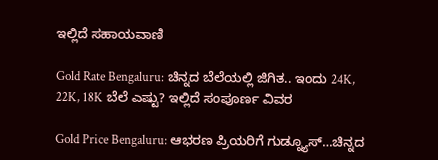ಇಲ್ಲಿದೆ ಸಹಾಯವಾಣಿ

Gold Rate Bengaluru: ಚಿನ್ನದ ಬೆಲೆಯಲ್ಲಿ ಜಿಗಿತ.. ಇಂದು 24K, 22K, 18K ಬೆಲೆ ಎಷ್ಟು? ಇಲ್ಲಿದೆ ಸಂಪೂರ್ಣ ವಿವರ

Gold Price Bengaluru: ಆಭರಣ ಪ್ರಿಯರಿಗೆ ಗುಡ್ನ್ಯೂಸ್…ಚಿನ್ನದ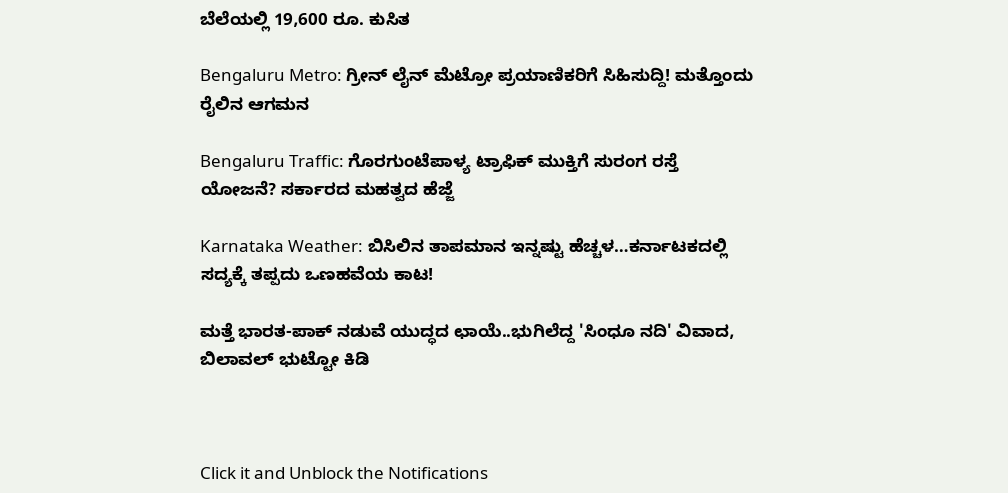ಬೆಲೆಯಲ್ಲಿ 19,600 ರೂ. ಕುಸಿತ

Bengaluru Metro: ಗ್ರೀನ್ ಲೈನ್ ಮೆಟ್ರೋ ಪ್ರಯಾಣಿಕರಿಗೆ ಸಿಹಿಸುದ್ದಿ! ಮತ್ತೊಂದು ರೈಲಿನ ಆಗಮನ

Bengaluru Traffic: ಗೊರಗುಂಟೆಪಾಳ್ಯ ಟ್ರಾಫಿಕ್ ಮುಕ್ತಿಗೆ ಸುರಂಗ ರಸ್ತೆ ಯೋಜನೆ? ಸರ್ಕಾರದ ಮಹತ್ವದ ಹೆಜ್ಜೆ

Karnataka Weather: ಬಿಸಿಲಿನ ತಾಪಮಾನ ಇನ್ನಷ್ಟು ಹೆಚ್ಚಳ…ಕರ್ನಾಟಕದಲ್ಲಿ ಸದ್ಯಕ್ಕೆ ತಪ್ಪದು ಒಣಹವೆಯ ಕಾಟ!

ಮತ್ತೆ ಭಾರತ-ಪಾಕ್ ನಡುವೆ ಯುದ್ಧದ ಛಾಯೆ..ಭುಗಿಲೆದ್ದ 'ಸಿಂಧೂ ನದಿ' ವಿವಾದ, ಬಿಲಾವಲ್ ಭುಟ್ಟೋ ಕಿಡಿ



Click it and Unblock the Notifications